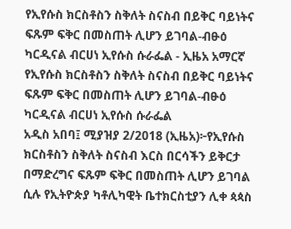የኢየሱስ ክርስቶስን ስቅለት ስናስብ በይቅር ባይነትና ፍጹም ፍቅር በመስጠት ሊሆን ይገባል-ብፁዕ ካርዲናል ብርሀነ ኢየሱስ ሱራፌል - ኢዜአ አማርኛ
የኢየሱስ ክርስቶስን ስቅለት ስናስብ በይቅር ባይነትና ፍጹም ፍቅር በመስጠት ሊሆን ይገባል-ብፁዕ ካርዲናል ብርሀነ ኢየሱስ ሱራፌል
አዲስ አበባ፤ ሚያዝያ 2/2018 (ኢዜአ)፦የኢየሱስ ክርስቶስን ስቅለት ስናስብ እርስ በርሳችን ይቅርታ በማድረግና ፍጹም ፍቅር በመስጠት ሊሆን ይገባል ሲሉ የኢትዮጵያ ካቶሊካዊት ቤተክርስቲያን ሊቀ ጳጳስ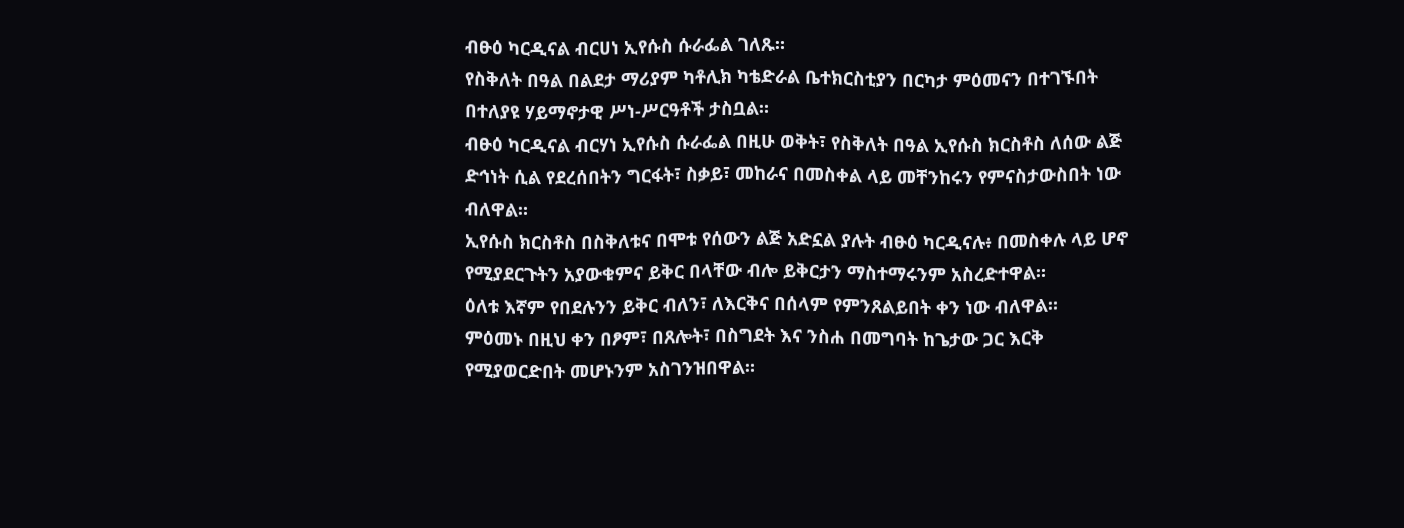ብፁዕ ካርዲናል ብርሀነ ኢየሱስ ሱራፌል ገለጹ።
የስቅለት በዓል በልደታ ማሪያም ካቶሊክ ካቴድራል ቤተክርስቲያን በርካታ ምዕመናን በተገኙበት በተለያዩ ሃይማኖታዊ ሥነ-ሥርዓቶች ታስቧል።
ብፁዕ ካርዲናል ብርሃነ ኢየሱስ ሱራፌል በዚሁ ወቅት፣ የስቅለት በዓል ኢየሱስ ክርስቶስ ለሰው ልጅ ድኅነት ሲል የደረሰበትን ግርፋት፣ ስቃይ፣ መከራና በመስቀል ላይ መቸንከሩን የምናስታውስበት ነው ብለዋል።
ኢየሱስ ክርስቶስ በስቅለቱና በሞቱ የሰውን ልጅ አድኗል ያሉት ብፁዕ ካርዲናሉ፥ በመስቀሉ ላይ ሆኖ የሚያደርጉትን አያውቁምና ይቅር በላቸው ብሎ ይቅርታን ማስተማሩንም አስረድተዋል።
ዕለቱ እኛም የበደሉንን ይቅር ብለን፣ ለእርቅና በሰላም የምንጸልይበት ቀን ነው ብለዋል።
ምዕመኑ በዚህ ቀን በፆም፣ በጸሎት፣ በስግደት እና ንስሐ በመግባት ከጌታው ጋር እርቅ የሚያወርድበት መሆኑንም አስገንዝበዋል።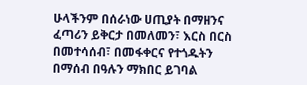ሁላችንም በሰራነው ሀጢያት በማዘንና ፈጣሪን ይቅርታ በመለመን፣ እርስ በርስ በመተሳሰብ፣ በመፋቀርና የተጎዱትን በማሰብ በዓሉን ማክበር ይገባል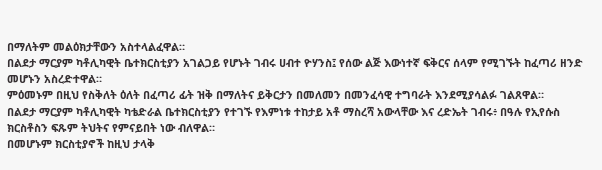በማለትም መልዕክታቸውን አስተላልፈዋል።
በልደታ ማርያም ካቶሊካዊት ቤተክርስቲያን አገልጋይ የሆኑት ገብሩ ሀብተ ዮሃንስ፤ የሰው ልጅ እውነተኛ ፍቅርና ሰላም የሚገኙት ከፈጣሪ ዘንድ መሆኑን አስረድተዋል።
ምዕመኑም በዚህ የስቅለት ዕለት በፈጣሪ ፊት ዝቅ በማለትና ይቅርታን በመለመን በመንፈሳዊ ተግባራት እንደሚያሳልፉ ገልጸዋል።
በልደታ ማርያም ካቶሊካዊት ካቴድራል ቤተክርስቲያን የተገኙ የእምነቱ ተከታይ አቶ ማስረሻ አውላቸው እና ረድኤት ገብሩ፥ በዓሉ የኢየሱስ ክርስቶስን ፍጹም ትህትና የምናይበት ነው ብለዋል።
በመሆኑም ክርስቲያኖች ከዚህ ታላቅ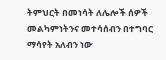ትምህርት በመነሳት ለሌሎች ሰዎች መልካምነትንና መተሳሰብን በተግባር ማሳየት አለብን ነው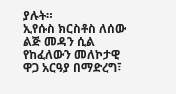ያሉት።
ኢየሱስ ክርስቶስ ለሰው ልጅ መዳን ሲል የከፈለውን መለኮታዊ ዋጋ አርዓያ በማድረግ፣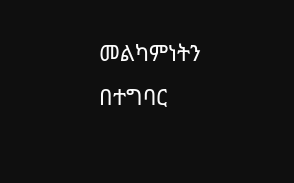መልካምነትን በተግባር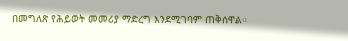በመግለጽ የሕይወት መመሪያ ማድረግ እንደሚገባም ጠቅሰዋል።